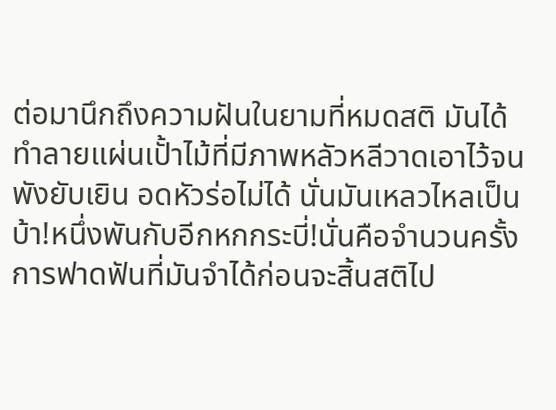ต่อมานึกถึงความฝันในยามที่หมดสติ มันได้ทำลายแผ่นเปั้าไม้ที่มีภาพหลัวหลีวาดเอาไว้จนพังยับเยิน อดหัวร่อไม่ได้ นั่นมันเหลวไหลเป็นบ้า!หนึ่งพันกับอีกหกกระบี่!นั่นคือจำนวนครั้งการฟาดฟันที่มันจำได้ก่อนจะสิ้นสติไป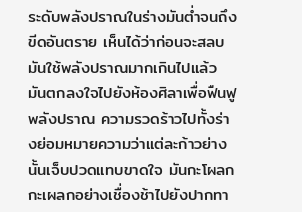ระดับพลังปราณในร่างมันต่ำจนถึงขีดอันตราย เห็นได้ว่าก่อนจะสลบ มันใช้พลังปราณมากเกินไปแล้ว มันตกลงใจไปยังห้องศิลาเพื่อฟืนฟูพลังปราณ ความรวดร้าวไปทั้งร่างย่อมหมายความว่าแต่ละก้าวย่างนั้นเจ็บปวดแทบขาดใจ มันกะโผลกกะเผลกอย่างเชื่องช้าไปยังปากทา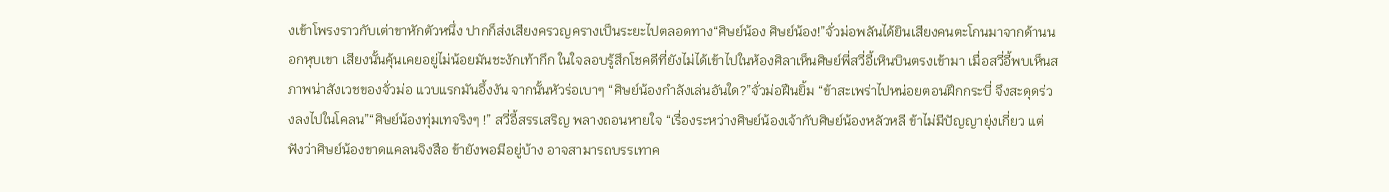งเข้าโพรงราวกับเต่าขาหักตัวหนึ่ง ปากก็ส่งเสียงครวญครางเป็นระยะไปตลอดทาง“ศิษย์น้อง ศิษย์น้อง!”จั่วม่อพลันได้ยินเสียงคนตะโกนมาจากด้านนอกหุบเขา เสียงนั้นคุ้นเคยอยู่ไม่น้อยมันชะงักเท้ากึก ในใจลอบรู้สึกโชคดีที่ยังไม่ได้เข้าไปในห้องศิลาเห็นศิษย์พี่สวี่อี้เหินบินตรงเข้ามา เมื่อสวี่อี้พบเห็นสภาพน่าสังเวชของจั่วม่อ แวบแรกมันอึ้งงัน จากนั้นหัวร่อเบาๆ “ศิษย์น้องกำลังเล่นอันใด?”จั่วม่อฝืนยิ้ม “ข้าสะเพร่าไปหน่อยตอนฝึกกระบี่ จึงสะดุดร่วงลงไปในโคลน”“ศิษย์น้องทุ่มเทจริงๆ !” สวี่อี้สรรเสริญ พลางถอนหายใจ “เรื่องระหว่างศิษย์น้องเจ้ากับศิษย์น้องหลัวหลี ข้าไม่มีปัญญายุ่งเกี่ยว แต่ฟังว่าศิษย์น้องขาดแคลนจิงสือ ข้ายังพอมีอยู่บ้าง อาจสามารถบรรเทาค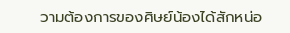วามต้องการของศิษย์น้องได้สักหน่อ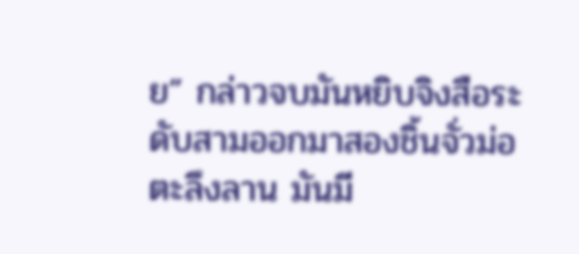ย” กล่าวจบมันหยิบจิงสือระดับสามออกมาสองชิ้นจั่วม่อตะลึงลาน มันมี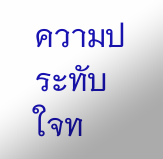ความประทับใจท